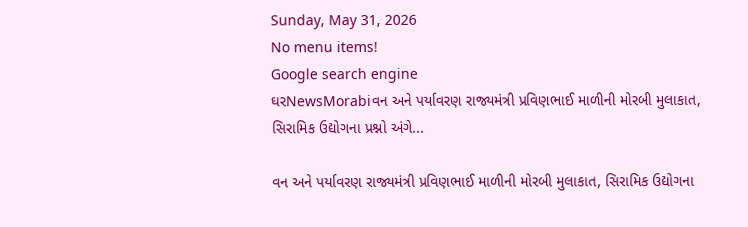Sunday, May 31, 2026
No menu items!
Google search engine
ઘરNewsMorabiવન અને પર્યાવરણ રાજ્યમંત્રી પ્રવિણભાઈ માળીની મોરબી મુલાકાત, સિરામિક ઉદ્યોગના પ્રશ્નો અંગે...

વન અને પર્યાવરણ રાજ્યમંત્રી પ્રવિણભાઈ માળીની મોરબી મુલાકાત, સિરામિક ઉદ્યોગના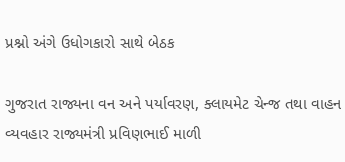પ્રશ્નો અંગે ઉધોગકારો સાથે બેઠક

ગુજરાત રાજ્યના વન અને પર્યાવરણ, ક્લાયમેટ ચેન્જ તથા વાહન વ્યવહાર રાજ્યમંત્રી પ્રવિણભાઈ માળી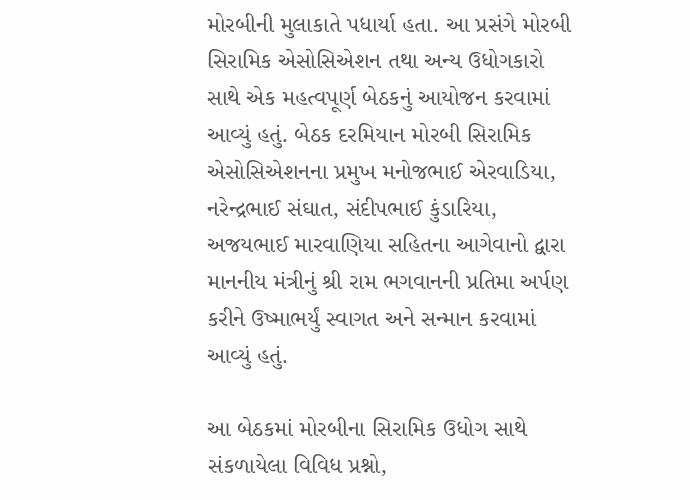મોરબીની મુલાકાતે પધાર્યા હતા. આ પ્રસંગે મોરબી સિરામિક એસોસિએશન તથા અન્ય ઉધોગકારો સાથે એક મહત્વપૂર્ણ બેઠકનું આયોજન કરવામાં આવ્યું હતું. બેઠક દરમિયાન મોરબી સિરામિક એસોસિએશનના પ્રમુખ મનોજભાઈ એરવાડિયા, નરેન્દ્રભાઈ સંઘાત, સંદીપભાઈ કુંડારિયા, અજયભાઈ મારવાણિયા સહિતના આગેવાનો દ્વારા માનનીય મંત્રીનું શ્રી રામ ભગવાનની પ્રતિમા અર્પણ કરીને ઉષ્માભર્યું સ્વાગત અને સન્માન કરવામાં આવ્યું હતું.

આ બેઠકમાં મોરબીના સિરામિક ઉધોગ સાથે સંકળાયેલા વિવિધ પ્રશ્નો,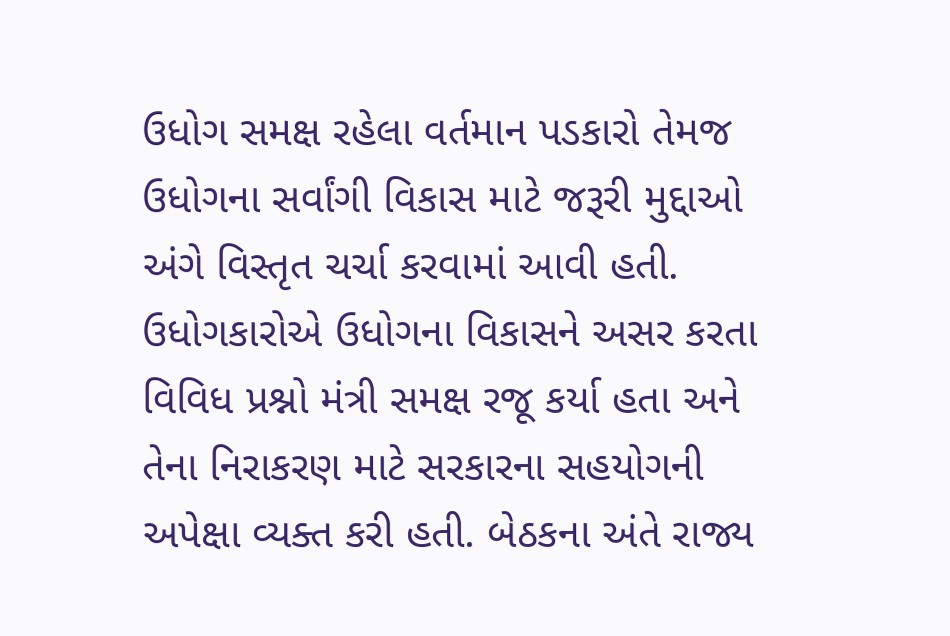ઉધોગ સમક્ષ રહેલા વર્તમાન પડકારો તેમજ ઉધોગના સર્વાંગી વિકાસ માટે જરૂરી મુદ્દાઓ અંગે વિસ્તૃત ચર્ચા કરવામાં આવી હતી. ઉધોગકારોએ ઉધોગના વિકાસને અસર કરતા વિવિધ પ્રશ્નો મંત્રી સમક્ષ રજૂ કર્યા હતા અને તેના નિરાકરણ માટે સરકારના સહયોગની અપેક્ષા વ્યક્ત કરી હતી. બેઠકના અંતે રાજ્ય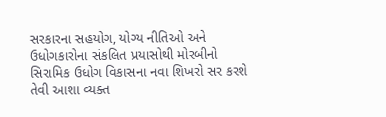સરકારના સહયોગ, યોગ્ય નીતિઓ અને ઉધોગકારોના સંકલિત પ્રયાસોથી મોરબીનો સિરામિક ઉધોગ વિકાસના નવા શિખરો સર કરશે તેવી આશા વ્યક્ત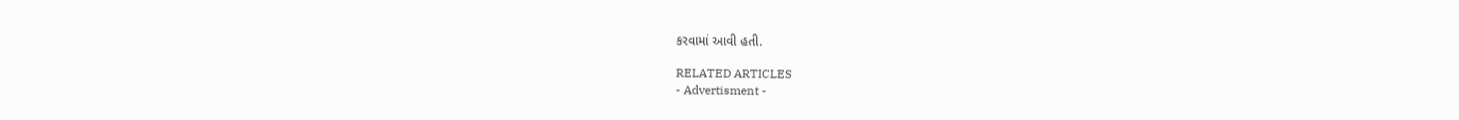કરવામાં આવી હતી.

RELATED ARTICLES
- Advertisment -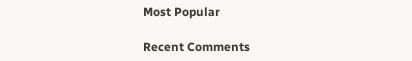Most Popular

Recent Comments